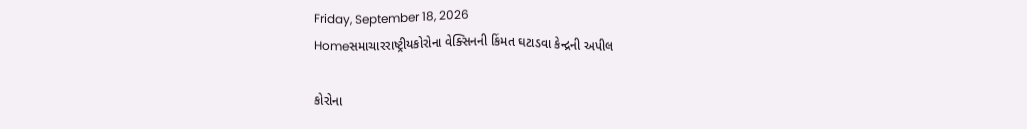Friday, September 18, 2026
Homeસમાચારરાષ્ટ્રીયકોરોના વેક્સિનની કિંમત ઘટાડવા કેન્દ્રની અપીલ

કોરોના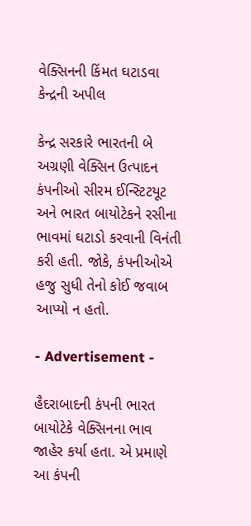વેક્સિનની કિંમત ઘટાડવા કેન્દ્રની અપીલ

કેન્દ્ર સરકારે ભારતની બે અગ્રણી વેક્સિન ઉત્પાદન કંપનીઓ સીરમ ઈન્સ્ટિટયૂટ અને ભારત બાયોટેકને રસીના ભાવમાં ઘટાડો કરવાની વિનંતી કરી હતી. જોકે, કંપનીઓએ હજુ સુધી તેનો કોઈ જવાબ આપ્યો ન હતો.

- Advertisement -

હૈદરાબાદની કંપની ભારત બાયોટેકે વેક્સિનના ભાવ જાહેર કર્યા હતા. એ પ્રમાણે આ કંપની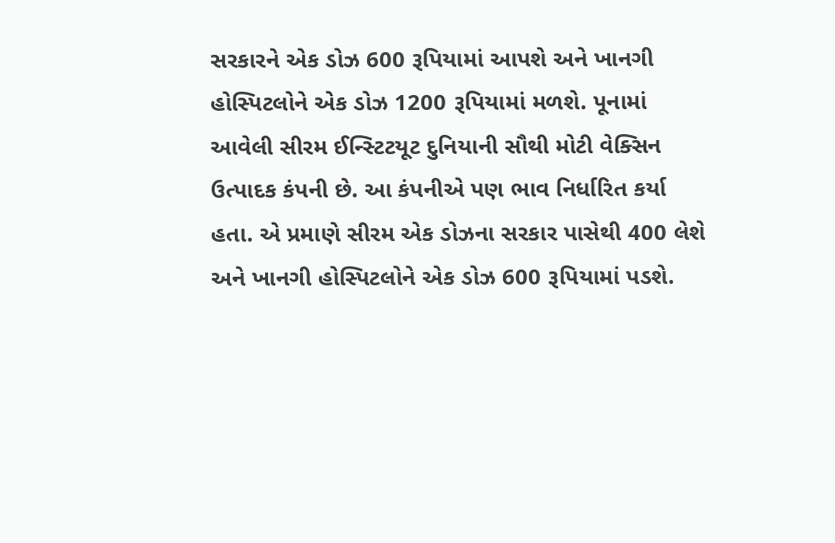સરકારને એક ડોઝ 600 રૂપિયામાં આપશે અને ખાનગી હોસ્પિટલોને એક ડોઝ 1200 રૂપિયામાં મળશે. પૂનામાં આવેલી સીરમ ઈન્સ્ટિટયૂટ દુનિયાની સૌથી મોટી વેક્સિન ઉત્પાદક કંપની છે. આ કંપનીએ પણ ભાવ નિર્ધારિત કર્યા હતા. એ પ્રમાણે સીરમ એક ડોઝના સરકાર પાસેથી 400 લેશે અને ખાનગી હોસ્પિટલોને એક ડોઝ 600 રૂપિયામાં પડશે.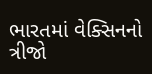ભારતમાં વેક્સિનનો ત્રીજો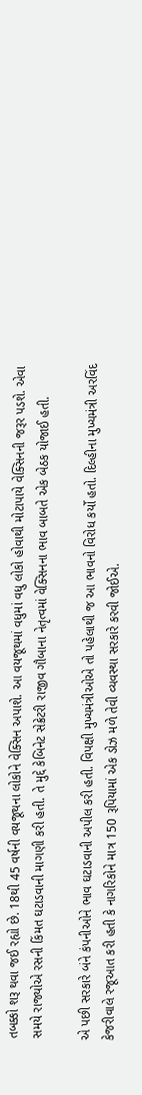તબક્કો શરૂ થવા જઈ રહ્યો છે. 18થી 45 વર્ષની વયજૂથના લોકોને વેક્સિન અપાશે. આ વયજૂથમાં વધુમાં વધુ લોકો હોવાથી મોટાપાયે વેક્સિનની જરૂર પડશે. એવા સમયે રાજ્યોએ રસની કિંમત ઘટાડવાની માગણી કરી હતી. તે મુદ્દે કેબિનેટ સેક્રેટરી રાજીવ ગૌબાના નેતૃત્વમાં વેક્સિનના ભાવ બાબતે એક બેઠક યોજાઈ હતી.

એ પછી સરકારે બંને કંપનીઓને ભાવ ઘટાડવાની અપીલ કરી હતી. વિપક્ષી મુખ્યમંત્રીઓએ તો પહેલાથી જ આ ભાવનો વિરોધ કર્યો હતો. દિલ્હીના મુખ્યમંત્રી અરવિંદ કેજરીવાલે રજૂઆત કરી હતી કે નાગરિકોને માત્ર 150 રૂપિયામાં એક ડોઝ મળે તેવી વ્યવસ્થા સરકારે કરવી જોઈએ.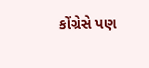કોંગ્રેસે પણ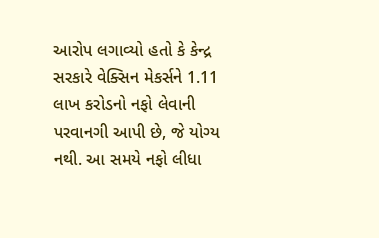આરોપ લગાવ્યો હતો કે કેન્દ્ર સરકારે વેક્સિન મેકર્સને 1.11 લાખ કરોડનો નફો લેવાની પરવાનગી આપી છે, જે યોગ્ય નથી. આ સમયે નફો લીધા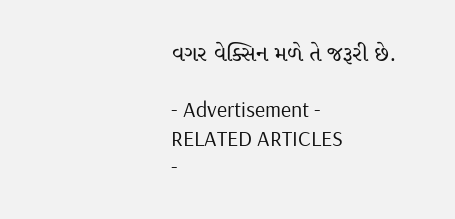વગર વેક્સિન મળે તે જરૂરી છે.

- Advertisement -
RELATED ARTICLES
-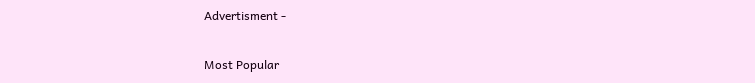Advertisment -

Most Popular